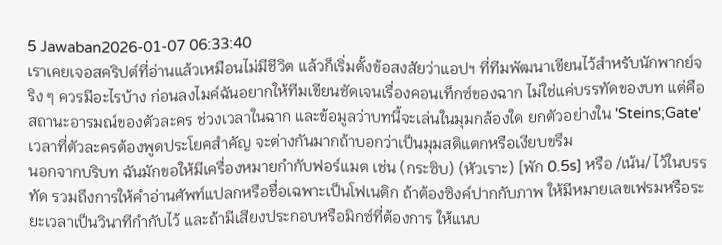5 Jawaban2026-01-07 06:33:40
เราเคยเจอสคริปต์ที่อ่านแล้วเหมือนไม่มีชีวิต แล้วก็เริ่มตั้งข้อสงสัยว่าแอปฯ ที่ทีมพัฒนาเขียนไว้สำหรับนักพากย์จริง ๆ ควรมีอะไรบ้าง ก่อนลงไมค์ฉันอยากให้ทีมเขียนชัดเจนเรื่องคอนเท็กซ์ของฉาก ไม่ใช่แค่บรรทัดของบท แต่คือสถานะอารมณ์ของตัวละคร ช่วงเวลาในฉาก และข้อมูลว่าบทนี้จะเล่นในมุมกล้องใด ยกตัวอย่างใน 'Steins;Gate' เวลาที่ตัวละครต้องพูดประโยคสำคัญ จะต่างกันมากถ้าบอกว่าเป็นมุมสติแตกหรือเงียบขรึม
นอกจากบริบท ฉันมักขอให้มีเครื่องหมายกำกับฟอร์แมต เช่น (กระซิบ) (หัวเราะ) [พัก 0.5s] หรือ /เน้น/ ไว้ในบรรทัด รวมถึงการให้คำอ่านศัพท์แปลกหรือชื่อเฉพาะเป็นโฟเนติก ถ้าต้องซิงค์ปากกับภาพ ให้มีหมายเลขเฟรมหรือระยะเวลาเป็นวินาทีกำกับไว้ และถ้ามีเสียงประกอบหรือมิกซ์ที่ต้องการ ให้แนบ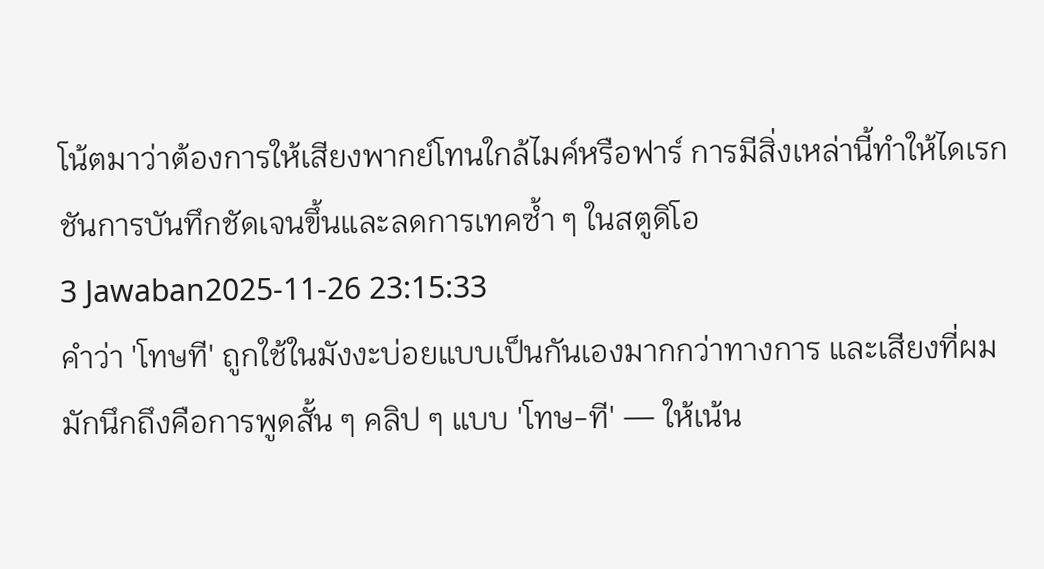โน้ตมาว่าต้องการให้เสียงพากย์โทนใกล้ไมค์หรือฟาร์ การมีสิ่งเหล่านี้ทำให้ไดเรกชันการบันทึกชัดเจนขึ้นและลดการเทคซ้ำ ๆ ในสตูดิโอ
3 Jawaban2025-11-26 23:15:33
คำว่า 'โทษที' ถูกใช้ในมังงะบ่อยแบบเป็นกันเองมากกว่าทางการ และเสียงที่ผมมักนึกถึงคือการพูดสั้น ๆ คลิป ๆ แบบ 'โทษ-ที' — ให้เน้น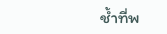ช้ำที่พ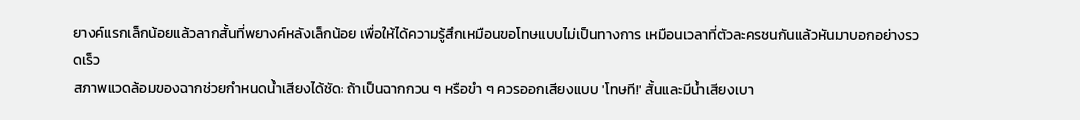ยางค์แรกเล็กน้อยแล้วลากสั้นที่พยางค์หลังเล็กน้อย เพื่อให้ได้ความรู้สึกเหมือนขอโทษแบบไม่เป็นทางการ เหมือนเวลาที่ตัวละครชนกันแล้วหันมาบอกอย่างรวดเร็ว
สภาพแวดล้อมของฉากช่วยกำหนดน้ำเสียงได้ชัด: ถ้าเป็นฉากกวน ๆ หรือขำ ๆ ควรออกเสียงแบบ 'โทษที!' สั้นและมีน้ำเสียงเบา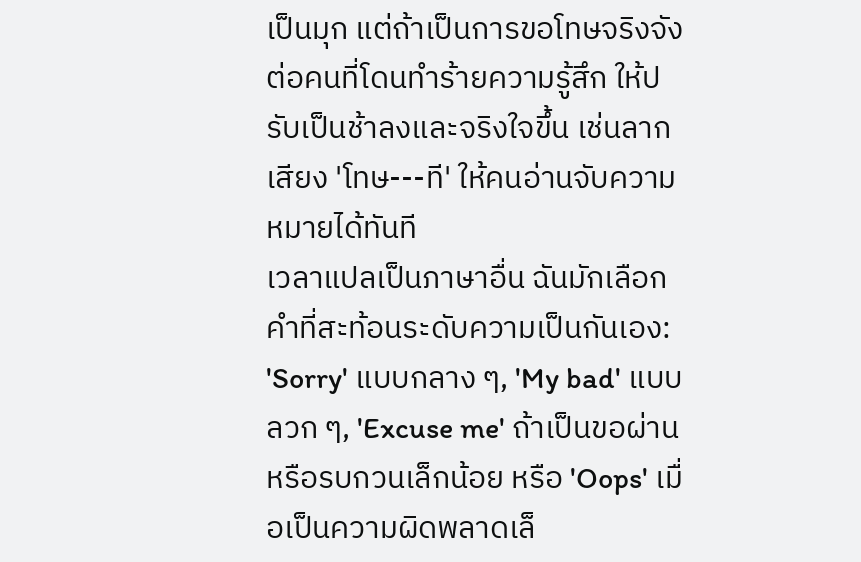เป็นมุก แต่ถ้าเป็นการขอโทษจริงจังต่อคนที่โดนทำร้ายความรู้สึก ให้ปรับเป็นช้าลงและจริงใจขึ้น เช่นลากเสียง 'โทษ---ที' ให้คนอ่านจับความหมายได้ทันที
เวลาแปลเป็นภาษาอื่น ฉันมักเลือกคำที่สะท้อนระดับความเป็นกันเอง: 'Sorry' แบบกลาง ๆ, 'My bad' แบบลวก ๆ, 'Excuse me' ถ้าเป็นขอผ่านหรือรบกวนเล็กน้อย หรือ 'Oops' เมื่อเป็นความผิดพลาดเล็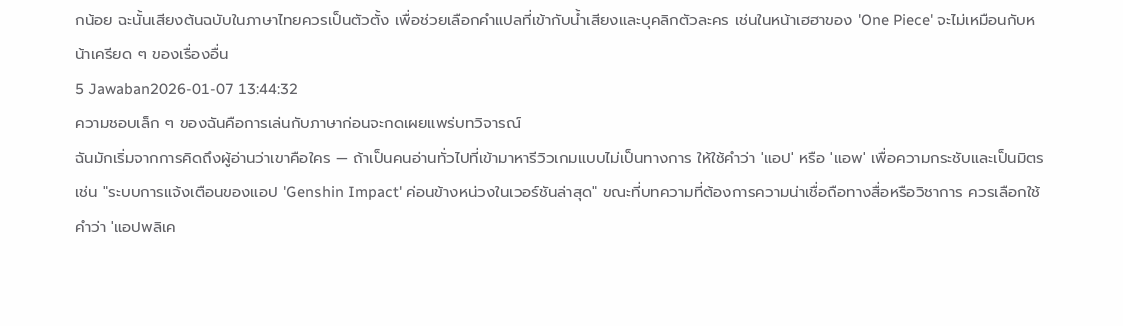กน้อย ฉะนั้นเสียงต้นฉบับในภาษาไทยควรเป็นตัวตั้ง เพื่อช่วยเลือกคำแปลที่เข้ากับน้ำเสียงและบุคลิกตัวละคร เช่นในหน้าเฮฮาของ 'One Piece' จะไม่เหมือนกับหน้าเครียด ๆ ของเรื่องอื่น
5 Jawaban2026-01-07 13:44:32
ความชอบเล็ก ๆ ของฉันคือการเล่นกับภาษาก่อนจะกดเผยแพร่บทวิจารณ์
ฉันมักเริ่มจากการคิดถึงผู้อ่านว่าเขาคือใคร — ถ้าเป็นคนอ่านทั่วไปที่เข้ามาหารีวิวเกมแบบไม่เป็นทางการ ให้ใช้คำว่า 'แอป' หรือ 'แอพ' เพื่อความกระชับและเป็นมิตร เช่น "ระบบการแจ้งเตือนของแอป 'Genshin Impact' ค่อนข้างหน่วงในเวอร์ชันล่าสุด" ขณะที่บทความที่ต้องการความน่าเชื่อถือทางสื่อหรือวิชาการ ควรเลือกใช้คำว่า 'แอปพลิเค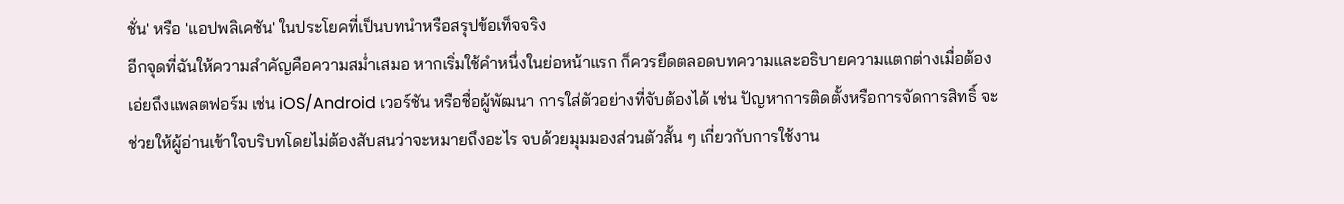ชั่น' หรือ 'แอปพลิเคชัน' ในประโยคที่เป็นบทนำหรือสรุปข้อเท็จจริง
อีกจุดที่ฉันให้ความสำคัญคือความสม่ำเสมอ หากเริ่มใช้คำหนึ่งในย่อหน้าแรก ก็ควรยึดตลอดบทความและอธิบายความแตกต่างเมื่อต้องเอ่ยถึงแพลตฟอร์ม เช่น iOS/Android เวอร์ชัน หรือชื่อผู้พัฒนา การใส่ตัวอย่างที่จับต้องได้ เช่น ปัญหาการติดตั้งหรือการจัดการสิทธิ์ จะช่วยให้ผู้อ่านเข้าใจบริบทโดยไม่ต้องสับสนว่าจะหมายถึงอะไร จบด้วยมุมมองส่วนตัวสั้น ๆ เกี่ยวกับการใช้งาน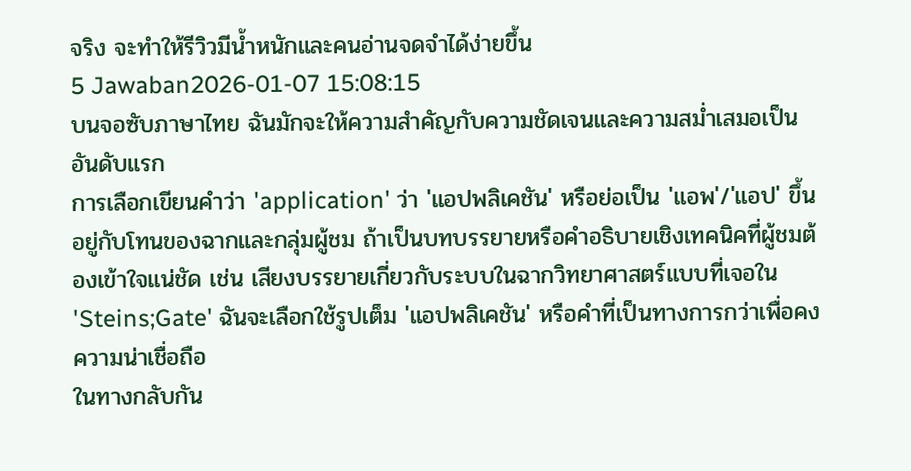จริง จะทำให้รีวิวมีน้ำหนักและคนอ่านจดจำได้ง่ายขึ้น
5 Jawaban2026-01-07 15:08:15
บนจอซับภาษาไทย ฉันมักจะให้ความสำคัญกับความชัดเจนและความสม่ำเสมอเป็นอันดับแรก
การเลือกเขียนคำว่า 'application' ว่า 'แอปพลิเคชัน' หรือย่อเป็น 'แอพ'/'แอป' ขึ้นอยู่กับโทนของฉากและกลุ่มผู้ชม ถ้าเป็นบทบรรยายหรือคำอธิบายเชิงเทคนิคที่ผู้ชมต้องเข้าใจแน่ชัด เช่น เสียงบรรยายเกี่ยวกับระบบในฉากวิทยาศาสตร์แบบที่เจอใน 'Steins;Gate' ฉันจะเลือกใช้รูปเต็ม 'แอปพลิเคชัน' หรือคำที่เป็นทางการกว่าเพื่อคงความน่าเชื่อถือ
ในทางกลับกัน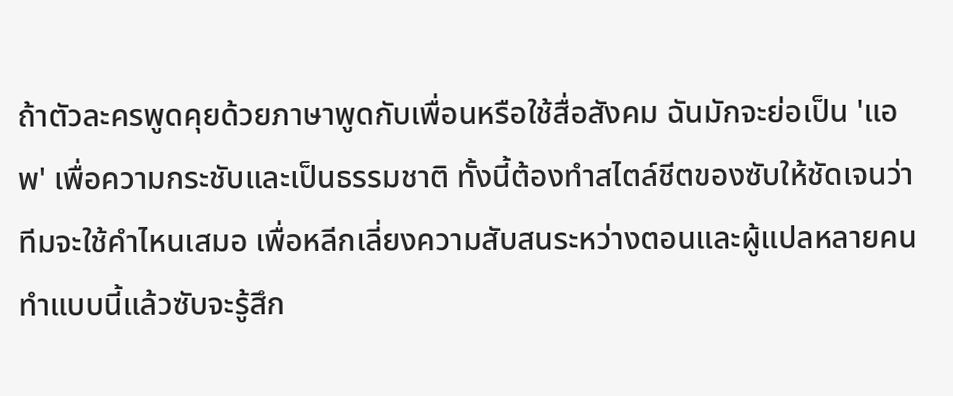ถ้าตัวละครพูดคุยด้วยภาษาพูดกับเพื่อนหรือใช้สื่อสังคม ฉันมักจะย่อเป็น 'แอพ' เพื่อความกระชับและเป็นธรรมชาติ ทั้งนี้ต้องทำสไตล์ชีตของซับให้ชัดเจนว่าทีมจะใช้คำไหนเสมอ เพื่อหลีกเลี่ยงความสับสนระหว่างตอนและผู้แปลหลายคน ทำแบบนี้แล้วซับจะรู้สึก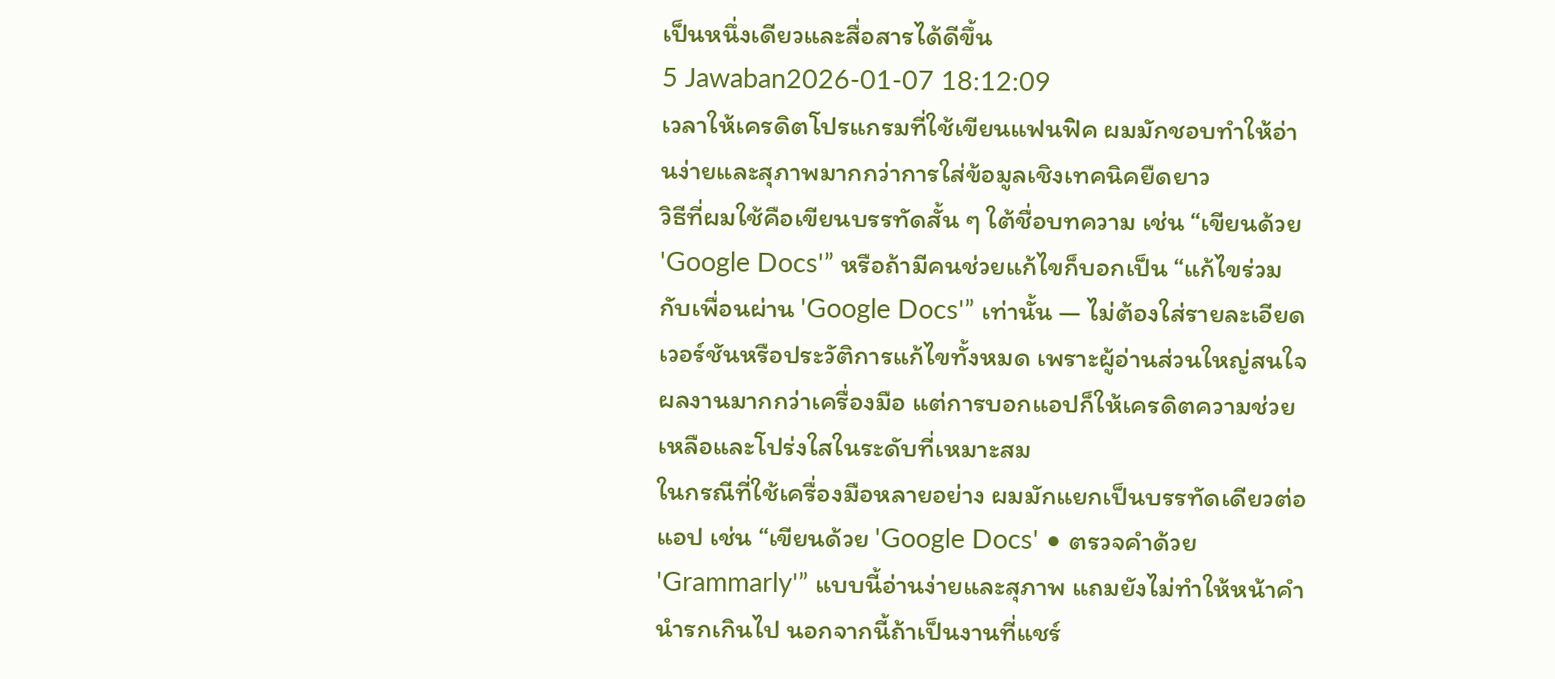เป็นหนึ่งเดียวและสื่อสารได้ดีขึ้น
5 Jawaban2026-01-07 18:12:09
เวลาให้เครดิตโปรแกรมที่ใช้เขียนแฟนฟิค ผมมักชอบทำให้อ่านง่ายและสุภาพมากกว่าการใส่ข้อมูลเชิงเทคนิคยืดยาว
วิธีที่ผมใช้คือเขียนบรรทัดสั้น ๆ ใต้ชื่อบทความ เช่น “เขียนด้วย 'Google Docs'” หรือถ้ามีคนช่วยแก้ไขก็บอกเป็น “แก้ไขร่วมกับเพื่อนผ่าน 'Google Docs'” เท่านั้น — ไม่ต้องใส่รายละเอียดเวอร์ชันหรือประวัติการแก้ไขทั้งหมด เพราะผู้อ่านส่วนใหญ่สนใจผลงานมากกว่าเครื่องมือ แต่การบอกแอปก็ให้เครดิตความช่วยเหลือและโปร่งใสในระดับที่เหมาะสม
ในกรณีที่ใช้เครื่องมือหลายอย่าง ผมมักแยกเป็นบรรทัดเดียวต่อแอป เช่น “เขียนด้วย 'Google Docs' • ตรวจคำด้วย 'Grammarly'” แบบนี้อ่านง่ายและสุภาพ แถมยังไม่ทำให้หน้าคำนำรกเกินไป นอกจากนี้ถ้าเป็นงานที่แชร์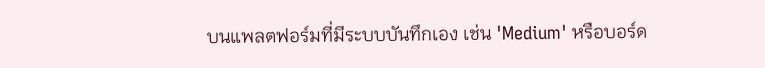บนแพลตฟอร์มที่มีระบบบันทึกเอง เช่น 'Medium' หรือบอร์ด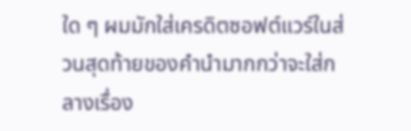ใด ๆ ผมมักใส่เครดิตซอฟต์แวร์ในส่วนสุดท้ายของคำนำมากกว่าจะใส่กลางเรื่อง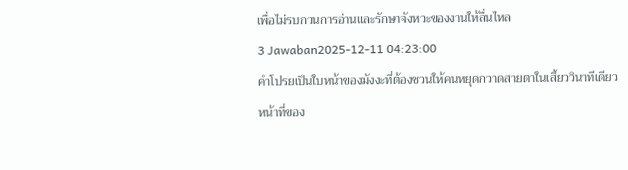เพื่อไม่รบกวนการอ่านและรักษาจังหวะของงานให้ลื่นไหล
3 Jawaban2025-12-11 04:23:00
คําโปรยเป็นใบหน้าของมังงะที่ต้องชวนให้คนหยุดกวาดสายตาในเสี้ยววินาทีเดียว
หน้าที่ของ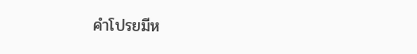คําโปรยมีห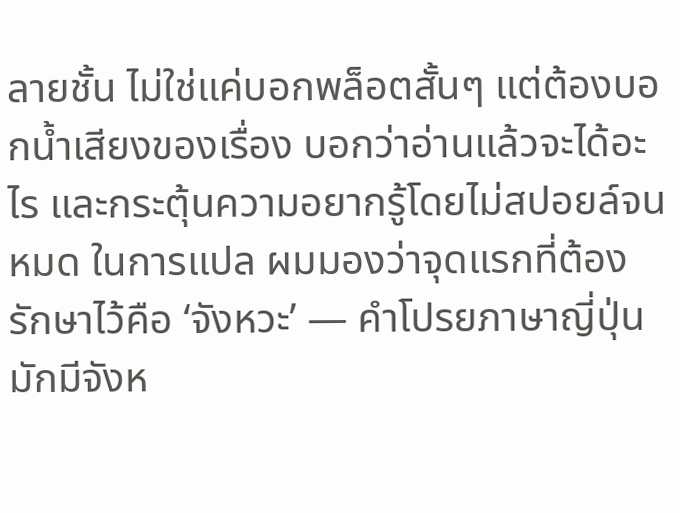ลายชั้น ไม่ใช่แค่บอกพล็อตสั้นๆ แต่ต้องบอกน้ำเสียงของเรื่อง บอกว่าอ่านแล้วจะได้อะไร และกระตุ้นความอยากรู้โดยไม่สปอยล์จนหมด ในการแปล ผมมองว่าจุดแรกที่ต้องรักษาไว้คือ ‘จังหวะ’ — คําโปรยภาษาญี่ปุ่นมักมีจังห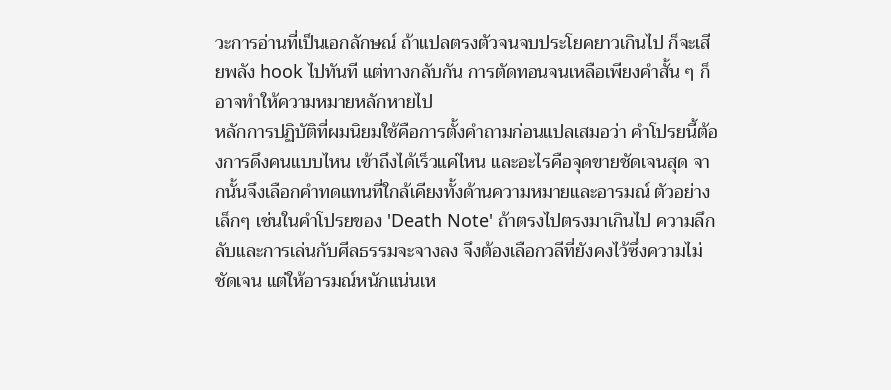วะการอ่านที่เป็นเอกลักษณ์ ถ้าแปลตรงตัวจนจบประโยคยาวเกินไป ก็จะเสียพลัง hook ไปทันที แต่ทางกลับกัน การตัดทอนจนเหลือเพียงคำสั้น ๆ ก็อาจทำให้ความหมายหลักหายไป
หลักการปฏิบัติที่ผมนิยมใช้คือการตั้งคำถามก่อนแปลเสมอว่า คําโปรยนี้ต้องการดึงคนแบบไหน เข้าถึงได้เร็วแค่ไหน และอะไรคือจุดขายชัดเจนสุด จากนั้นจึงเลือกคำทดแทนที่ใกล้เคียงทั้งด้านความหมายและอารมณ์ ตัวอย่างเล็กๆ เช่นในคําโปรยของ 'Death Note' ถ้าตรงไปตรงมาเกินไป ความลึกลับและการเล่นกับศีลธรรมจะจางลง จึงต้องเลือกวลีที่ยังคงไว้ซึ่งความไม่ชัดเจน แต่ให้อารมณ์หนักแน่นเห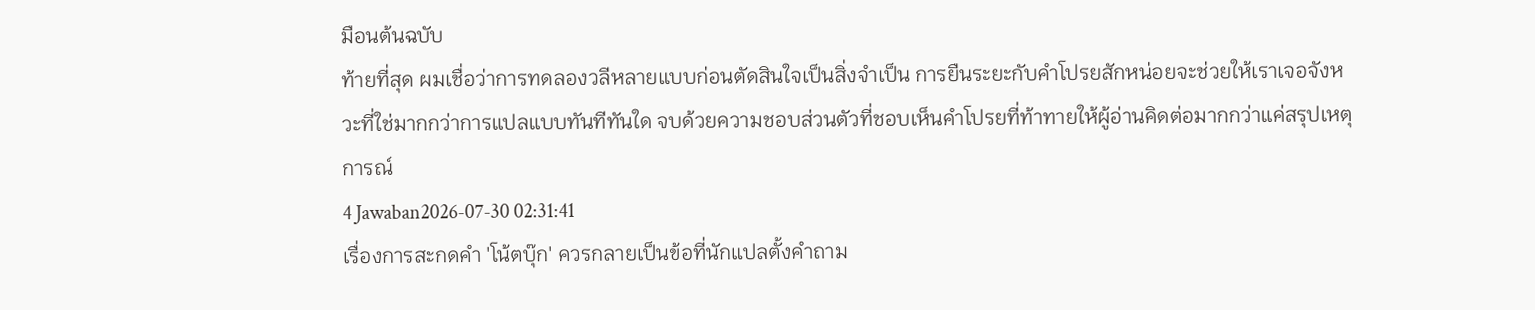มือนต้นฉบับ
ท้ายที่สุด ผมเชื่อว่าการทดลองวลีหลายแบบก่อนตัดสินใจเป็นสิ่งจำเป็น การยืนระยะกับคําโปรยสักหน่อยจะช่วยให้เราเจอจังหวะที่ใช่มากกว่าการแปลแบบทันทีทันใด จบด้วยความชอบส่วนตัวที่ชอบเห็นคําโปรยที่ท้าทายให้ผู้อ่านคิดต่อมากกว่าแค่สรุปเหตุการณ์
4 Jawaban2026-07-30 02:31:41
เรื่องการสะกดคำ 'โน้ตบุ๊ก' ควรกลายเป็นข้อที่นักแปลตั้งคำถาม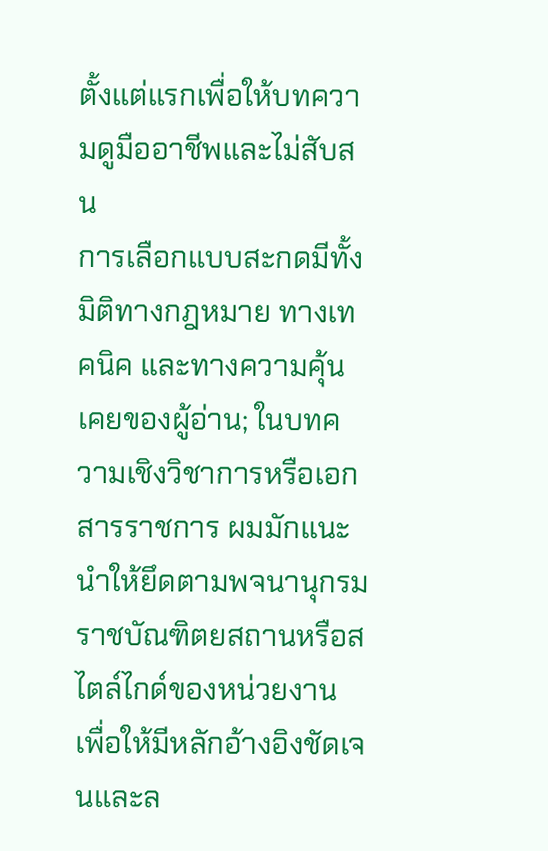ตั้งแต่แรกเพื่อให้บทความดูมืออาชีพและไม่สับสน
การเลือกแบบสะกดมีทั้งมิติทางกฎหมาย ทางเทคนิค และทางความคุ้นเคยของผู้อ่าน; ในบทความเชิงวิชาการหรือเอกสารราชการ ผมมักแนะนำให้ยึดตามพจนานุกรมราชบัณฑิตยสถานหรือสไตล์ไกด์ของหน่วยงาน เพื่อให้มีหลักอ้างอิงชัดเจนและล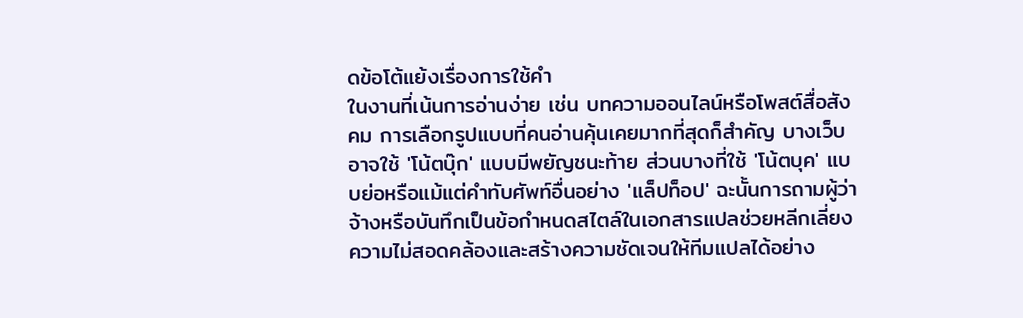ดข้อโต้แย้งเรื่องการใช้คำ
ในงานที่เน้นการอ่านง่าย เช่น บทความออนไลน์หรือโพสต์สื่อสังคม การเลือกรูปแบบที่คนอ่านคุ้นเคยมากที่สุดก็สำคัญ บางเว็บอาจใช้ 'โน้ตบุ๊ก' แบบมีพยัญชนะท้าย ส่วนบางที่ใช้ 'โน้ตบุค' แบบย่อหรือแม้แต่คำทับศัพท์อื่นอย่าง 'แล็ปท็อป' ฉะนั้นการถามผู้ว่าจ้างหรือบันทึกเป็นข้อกำหนดสไตล์ในเอกสารแปลช่วยหลีกเลี่ยงความไม่สอดคล้องและสร้างความชัดเจนให้ทีมแปลได้อย่าง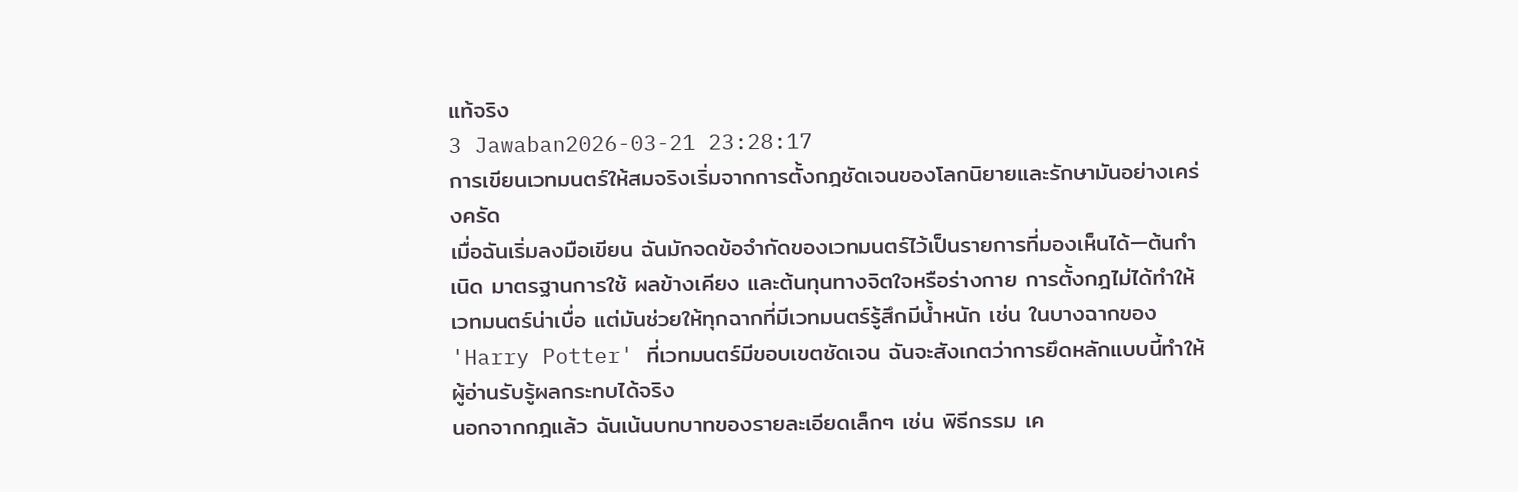แท้จริง
3 Jawaban2026-03-21 23:28:17
การเขียนเวทมนตร์ให้สมจริงเริ่มจากการตั้งกฎชัดเจนของโลกนิยายและรักษามันอย่างเคร่งครัด
เมื่อฉันเริ่มลงมือเขียน ฉันมักจดข้อจำกัดของเวทมนตร์ไว้เป็นรายการที่มองเห็นได้—ต้นกำเนิด มาตรฐานการใช้ ผลข้างเคียง และต้นทุนทางจิตใจหรือร่างกาย การตั้งกฎไม่ได้ทำให้เวทมนตร์น่าเบื่อ แต่มันช่วยให้ทุกฉากที่มีเวทมนตร์รู้สึกมีน้ำหนัก เช่น ในบางฉากของ 'Harry Potter' ที่เวทมนตร์มีขอบเขตชัดเจน ฉันจะสังเกตว่าการยึดหลักแบบนี้ทำให้ผู้อ่านรับรู้ผลกระทบได้จริง
นอกจากกฎแล้ว ฉันเน้นบทบาทของรายละเอียดเล็กๆ เช่น พิธีกรรม เค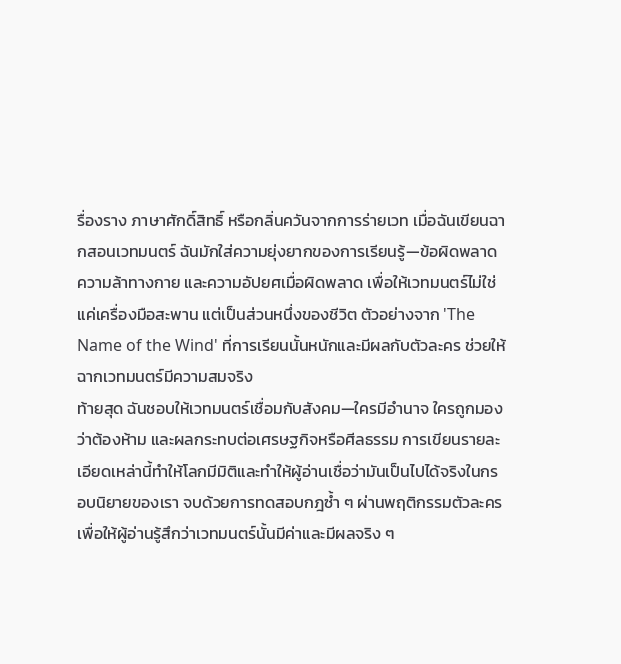รื่องราง ภาษาศักดิ์สิทธิ์ หรือกลิ่นควันจากการร่ายเวท เมื่อฉันเขียนฉากสอนเวทมนตร์ ฉันมักใส่ความยุ่งยากของการเรียนรู้—ข้อผิดพลาด ความล้าทางกาย และความอัปยศเมื่อผิดพลาด เพื่อให้เวทมนตร์ไม่ใช่แค่เครื่องมือสะพาน แต่เป็นส่วนหนึ่งของชีวิต ตัวอย่างจาก 'The Name of the Wind' ที่การเรียนนั้นหนักและมีผลกับตัวละคร ช่วยให้ฉากเวทมนตร์มีความสมจริง
ท้ายสุด ฉันชอบให้เวทมนตร์เชื่อมกับสังคม—ใครมีอำนาจ ใครถูกมองว่าต้องห้าม และผลกระทบต่อเศรษฐกิจหรือศีลธรรม การเขียนรายละเอียดเหล่านี้ทำให้โลกมีมิติและทำให้ผู้อ่านเชื่อว่ามันเป็นไปได้จริงในกรอบนิยายของเรา จบด้วยการทดสอบกฎซ้ำ ๆ ผ่านพฤติกรรมตัวละคร เพื่อให้ผู้อ่านรู้สึกว่าเวทมนตร์นั้นมีค่าและมีผลจริง ๆ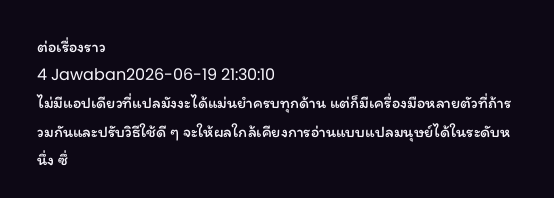ต่อเรื่องราว
4 Jawaban2026-06-19 21:30:10
ไม่มีแอปเดียวที่แปลมังงะได้แม่นยำครบทุกด้าน แต่ก็มีเครื่องมือหลายตัวที่ถ้ารวมกันและปรับวิธีใช้ดี ๆ จะให้ผลใกล้เคียงการอ่านแบบแปลมนุษย์ได้ในระดับหนึ่ง ซึ่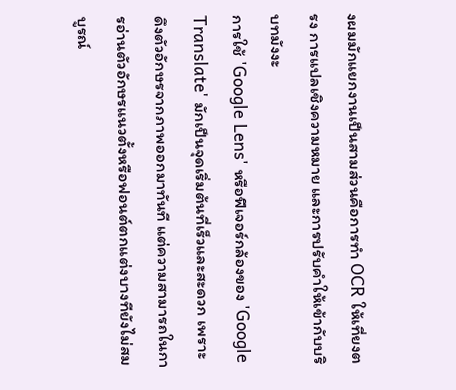งผมมักแยกงานเป็นสามส่วนคือการทำ OCR ให้เที่ยงตรง การแปลเชิงความหมาย และการปรับคำให้เข้ากับบริบทมังงะ
การใช้ 'Google Lens' หรือฟีเจอร์กล้องของ 'Google Translate' มักเป็นจุดเริ่มต้นที่เร็วและสะดวก เพราะดึงตัวอักษรจากภาพออกมาทันที แต่ความสามารถในการอ่านตัวอักษรแนวตั้งหรือฟอนต์ตกแต่งบางทียังไม่สมบูรณ์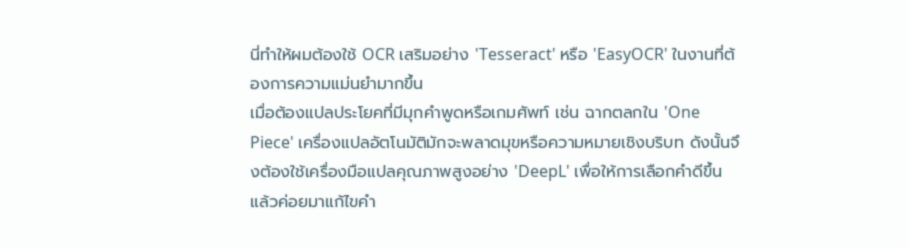นี่ทำให้ผมต้องใช้ OCR เสริมอย่าง 'Tesseract' หรือ 'EasyOCR' ในงานที่ต้องการความแม่นยำมากขึ้น
เมื่อต้องแปลประโยคที่มีมุกคำพูดหรือเกมศัพท์ เช่น ฉากตลกใน 'One Piece' เครื่องแปลอัตโนมัติมักจะพลาดมุขหรือความหมายเชิงบริบท ดังนั้นจึงต้องใช้เครื่องมือแปลคุณภาพสูงอย่าง 'DeepL' เพื่อให้การเลือกคำดีขึ้น แล้วค่อยมาแก้ไขคำ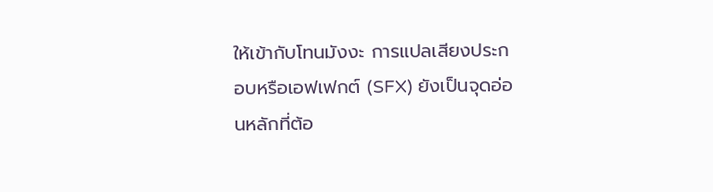ให้เข้ากับโทนมังงะ การแปลเสียงประกอบหรือเอฟเฟกต์ (SFX) ยังเป็นจุดอ่อนหลักที่ต้อ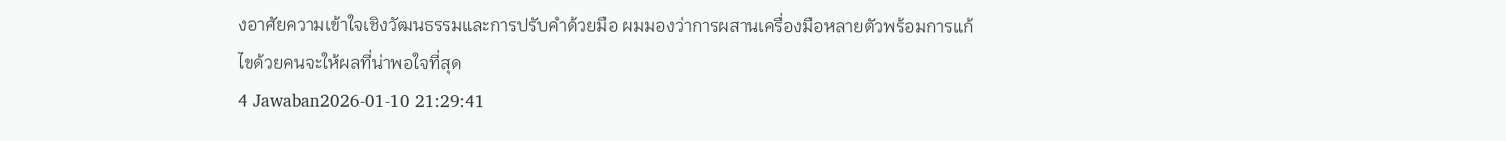งอาศัยความเข้าใจเชิงวัฒนธรรมและการปรับคำด้วยมือ ผมมองว่าการผสานเครื่องมือหลายตัวพร้อมการแก้ไขด้วยคนจะให้ผลที่น่าพอใจที่สุด
4 Jawaban2026-01-10 21:29:41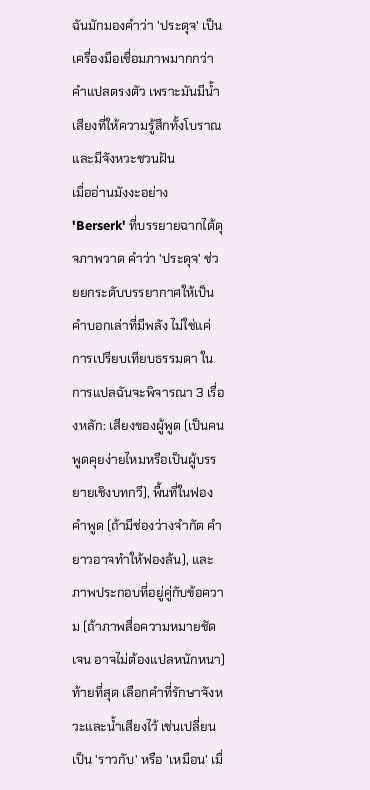ฉันมักมองคำว่า 'ประดุจ' เป็นเครื่องมือเชื่อมภาพมากกว่าคำแปลตรงตัว เพราะมันมีน้ำเสียงที่ให้ความรู้สึกทั้งโบราณและมีจังหวะชวนฝัน
เมื่ออ่านมังงะอย่าง 'Berserk' ที่บรรยายฉากได้ดุจภาพวาด คำว่า 'ประดุจ' ช่วยยกระดับบรรยากาศให้เป็นคำบอกเล่าที่มีพลัง ไม่ใช่แค่การเปรียบเทียบธรรมดา ในการแปลฉันจะพิจารณา 3 เรื่องหลัก: เสียงของผู้พูด (เป็นคนพูดคุยง่ายไหมหรือเป็นผู้บรรยายเชิงบทกวี), พื้นที่ในฟองคำพูด (ถ้ามีช่องว่างจำกัด คำยาวอาจทำให้ฟองล้น), และภาพประกอบที่อยู่คู่กับข้อความ (ถ้าภาพสื่อความหมายชัดเจน อาจไม่ต้องแปลหนักหนา)
ท้ายที่สุด เลือกคำที่รักษาจังหวะและน้ำเสียงไว้ เช่นเปลี่ยนเป็น 'ราวกับ' หรือ 'เหมือน' เมื่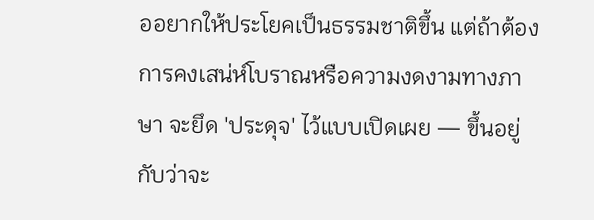ออยากให้ประโยคเป็นธรรมชาติขึ้น แต่ถ้าต้องการคงเสน่ห์โบราณหรือความงดงามทางภาษา จะยึด 'ประดุจ' ไว้แบบเปิดเผย — ขึ้นอยู่กับว่าจะ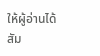ให้ผู้อ่านได้สัม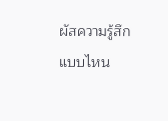ผัสความรู้สึกแบบไหน